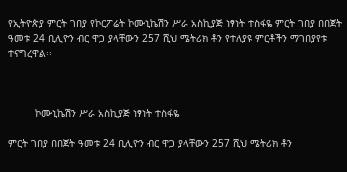የኢትዮጵያ ምርት ገበያ የኮርፖሬት ኮሙኒኬሽን ሥራ አስኪያጅ ነፃነት ተስፋዬ ምርት ገበያ በበጀት ዓመቱ 24 ቢሊዮን ብር ዋጋ ያላቸውን 257 ሺህ ሜትሪክ ቶን የተለያዩ ምርቶችን ማገበያየቱ ተናግረዋል፡፡



         ኮሙኒኬሽን ሥራ አስኪያጅ ነፃነት ተስፋዬ

ምርት ገበያ በበጀት ዓመቱ 24 ቢሊዮን ብር ዋጋ ያላቸውን 257 ሺህ ሜትሪክ ቶን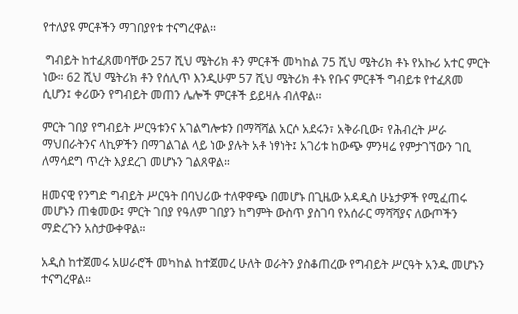የተለያዩ ምርቶችን ማገበያየቱ ተናግረዋል፡፡

 ግብይት ከተፈጸመባቸው 257 ሺህ ሜትሪክ ቶን ምርቶች መካከል 75 ሺህ ሜትሪክ ቶኑ የአኩሪ አተር ምርት ነው። 62 ሺህ ሜትሪክ ቶን የሰሊጥ እንዲሁም 57 ሺህ ሜትሪክ ቶኑ የቡና ምርቶች ግብይቱ የተፈጸመ ሲሆን፤ ቀሪውን የግብይት መጠን ሌሎች ምርቶች ይይዛሉ ብለዋል፡፡

ምርት ገበያ የግብይት ሥርዓቱንና አገልግሎቱን በማሻሻል አርሶ አደሩን፣ አቅራቢው፣ የሕብረት ሥራ ማህበራትንና ላኪዎችን በማገልገል ላይ ነው ያሉት አቶ ነፃነት፤ አገሪቱ ከውጭ ምንዛሬ የምታገኘውን ገቢ ለማሳደግ ጥረት እያደረገ መሆኑን ገልጸዋል።

ዘመናዊ የንግድ ግብይት ሥርዓት በባህሪው ተለዋዋጭ በመሆኑ በጊዜው አዳዲስ ሁኔታዎች የሚፈጠሩ መሆኑን ጠቁመው፤ ምርት ገበያ የዓለም ገበያን ከግምት ውስጥ ያስገባ የአሰራር ማሻሻያና ለውጦችን ማድረጉን አስታውቀዋል።

አዲስ ከተጀመሩ አሠራሮች መካከል ከተጀመረ ሁለት ወራትን ያስቆጠረው የግብይት ሥርዓት አንዱ መሆኑን ተናግረዋል።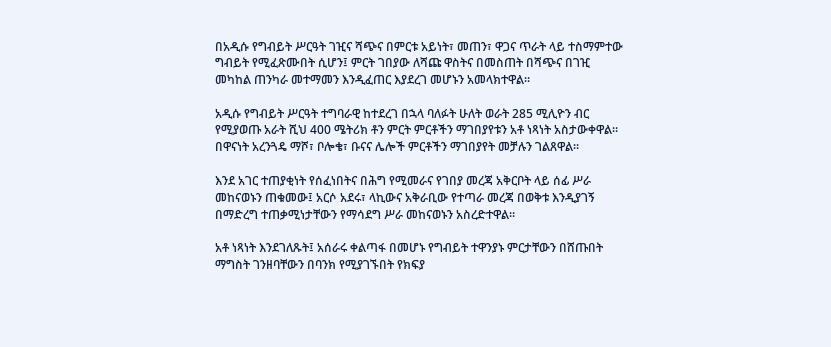በአዲሱ የግብይት ሥርዓት ገዢና ሻጭና በምርቱ አይነት፣ መጠን፣ ዋጋና ጥራት ላይ ተስማምተው ግብይት የሚፈጽሙበት ሲሆን፤ ምርት ገበያው ለሻጩ ዋስትና በመስጠት በሻጭና በገዢ መካከል ጠንካራ መተማመን እንዲፈጠር እያደረገ መሆኑን አመላክተዋል።

አዲሱ የግብይት ሥርዓት ተግባራዊ ከተደረገ በኋላ ባለፉት ሁለት ወራት 285 ሚሊዮን ብር የሚያወጡ አራት ሺህ 400 ሜትሪክ ቶን ምርት ምርቶችን ማገበያየቱን አቶ ነጻነት አስታውቀዋል። በዋናነት አረንጓዴ ማሾ፣ ቦሎቄ፣ ቡናና ሌሎች ምርቶችን ማገበያየት መቻሉን ገልጸዋል፡፡

እንደ አገር ተጠያቂነት የሰፈነበትና በሕግ የሚመራና የገበያ መረጃ አቅርቦት ላይ ሰፊ ሥራ መከናወኑን ጠቁመው፤ አርሶ አደሩ፣ ላኪውና አቅራቢው የተጣራ መረጃ በወቅቱ እንዲያገኝ በማድረግ ተጠቃሚነታቸውን የማሳደግ ሥራ መከናወኑን አስረድተዋል።

አቶ ነጻነት እንደገለጹት፤ አሰራሩ ቀልጣፋ በመሆኑ የግብይት ተዋንያኑ ምርታቸውን በሸጡበት ማግስት ገንዘባቸውን በባንክ የሚያገኙበት የክፍያ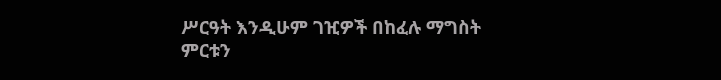ሥርዓት እንዲሁም ገዢዎች በከፈሉ ማግስት ምርቱን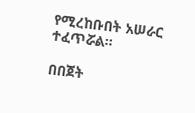የሚረከቡበት አሠራር ተፈጥሯል።

በበጀት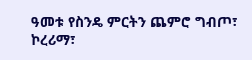ዓመቱ የስንዴ ምርትን ጨምሮ ግብጦ፣ ኮረሪማ፣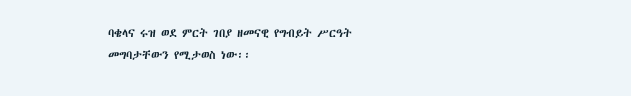ባቄላና ሩዝ ወደ ምርት ገበያ ዘመናዊ የግብይት ሥርዓት መግባታቸውን የሚታወስ ነው፡፡